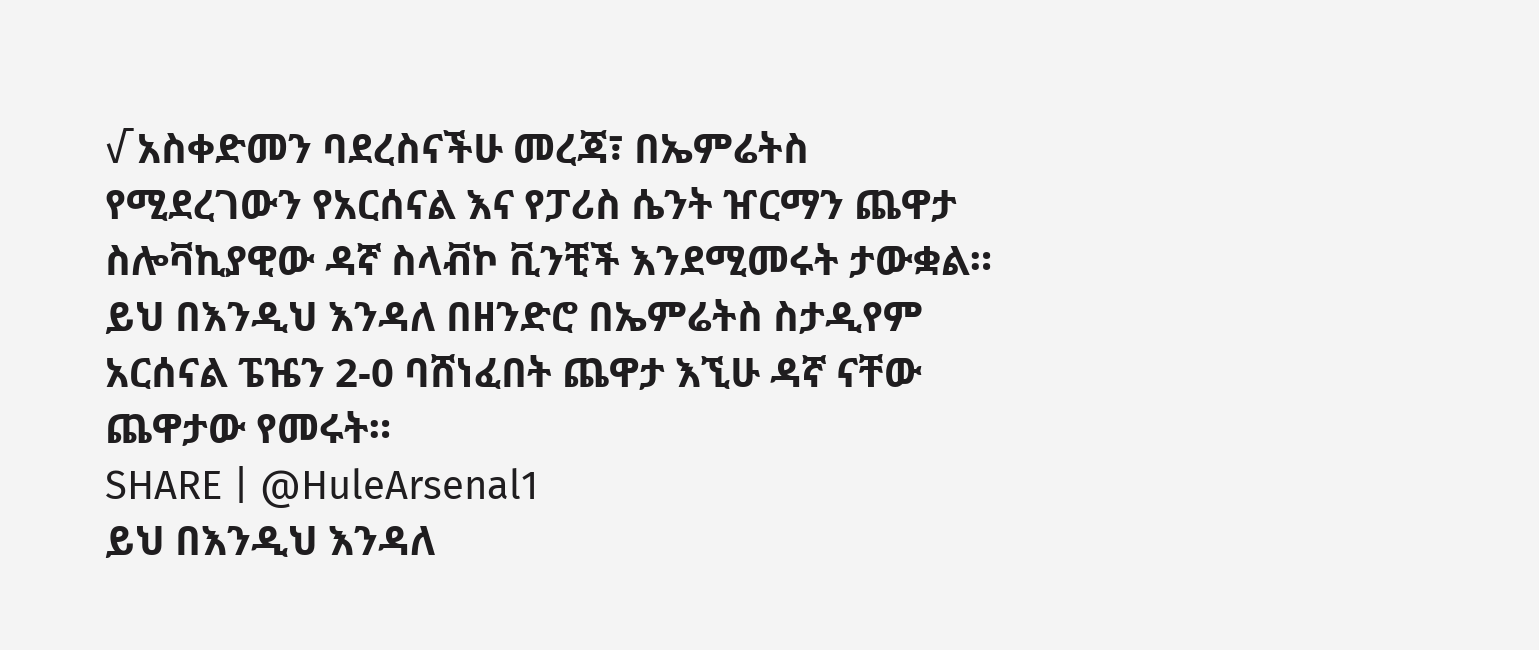√ አስቀድመን ባደረስናችሁ መረጃ፣ በኤምሬትስ የሚደረገውን የአርሰናል እና የፓሪስ ሴንት ዠርማን ጨዋታ ስሎቫኪያዊው ዳኛ ስላቭኮ ቪንቺች እንደሚመሩት ታውቋል።
ይህ በእንዲህ እንዳለ በዘንድሮ በኤምሬትስ ስታዲየም አርሰናል ፔዤን 2-0 ባሸነፈበት ጨዋታ እኚሁ ዳኛ ናቸው ጨዋታው የመሩት።
SHARE | @HuleArsenal1
ይህ በእንዲህ እንዳለ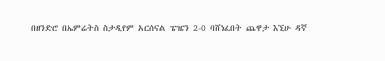በዘንድሮ በኤምሬትስ ስታዲየም አርሰናል ፔዤን 2-0 ባሸነፈበት ጨዋታ እኚሁ ዳኛ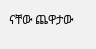ናቸው ጨዋታው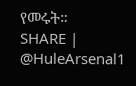የመሩት።
SHARE | @HuleArsenal1